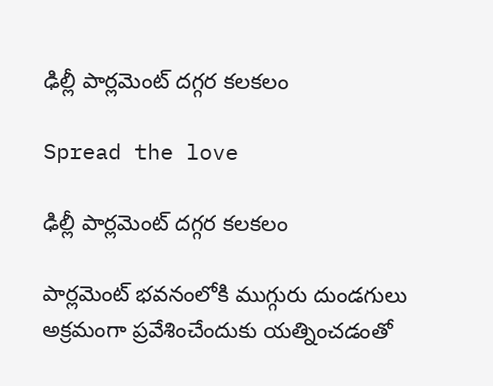ఢిల్లీ పార్లమెంట్ దగ్గర కలకలం

Spread the love

ఢిల్లీ పార్లమెంట్ దగ్గర కలకలం

పార్లమెంట్ భవనంలోకి ముగ్గురు దుండగులు అక్రమంగా ప్రవేశించేందుకు యత్నించడంతో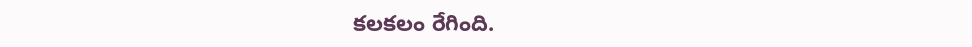కలకలం రేగింది.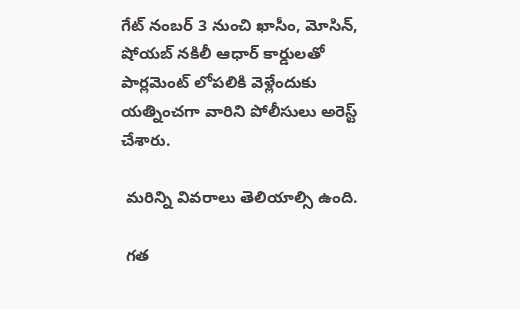గేట్ నంబర్ 3 నుంచి ఖాసీం, మోసిన్, షోయబ్ నకిలీ ఆధార్ కార్డులతో పార్లమెంట్ లోపలికి వెళ్లేందుకు యత్నించగా వారిని పోలీసులు అరెస్ట్ చేశారు.

 మరిన్ని వివరాలు తెలియాల్సి ఉంది.

 గత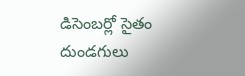డిసెంబర్లో సైతం దుండగులు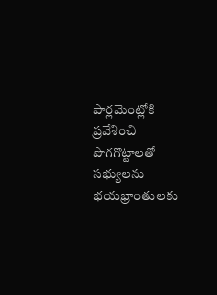పార్లమెంట్లోకి ప్రవేశించి పొగగొట్టాలతో సభ్యులను భయభ్రాంతులకు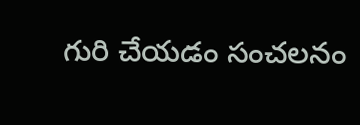గురి చేయడం సంచలనం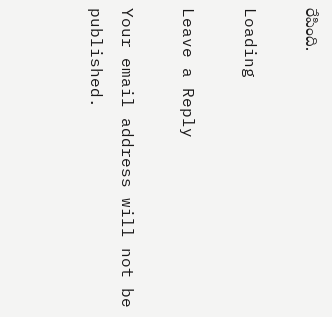రేపింది.

Loading

Leave a Reply

Your email address will not be published.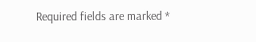Required fields are marked *